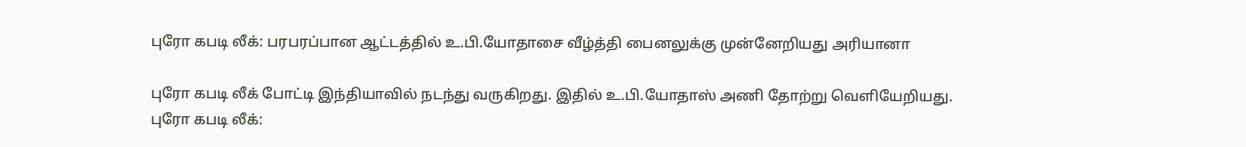புரோ கபடி லீக்: பரபரப்பான ஆட்டத்தில் உ.பி.யோதாசை வீழ்த்தி பைனலுக்கு முன்னேறியது அரியானா

புரோ கபடி லீக் போட்டி இந்தியாவில் நடந்து வருகிறது. இதில் உ.பி.யோதாஸ் அணி தோற்று வெளியேறியது.
புரோ கபடி லீக்: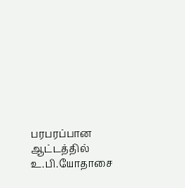பரபரப்பான ஆட்டத்தில் உ.பி.யோதாசை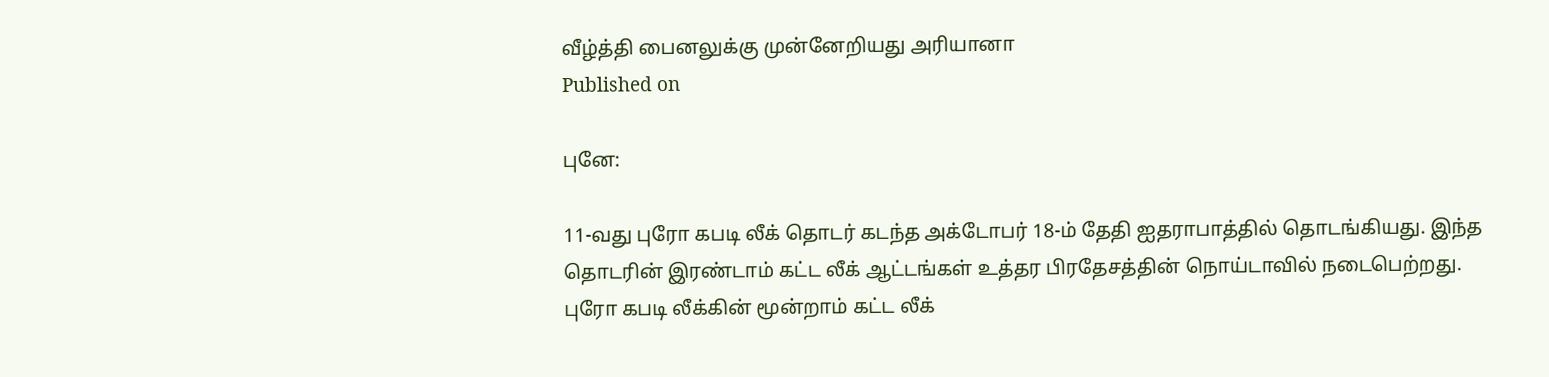வீழ்த்தி பைனலுக்கு முன்னேறியது அரியானா
Published on

புனே:

11-வது புரோ கபடி லீக் தொடர் கடந்த அக்டோபர் 18-ம் தேதி ஐதராபாத்தில் தொடங்கியது. இந்த தொடரின் இரண்டாம் கட்ட லீக் ஆட்டங்கள் உத்தர பிரதேசத்தின் நொய்டாவில் நடைபெற்றது. புரோ கபடி லீக்கின் மூன்றாம் கட்ட லீக்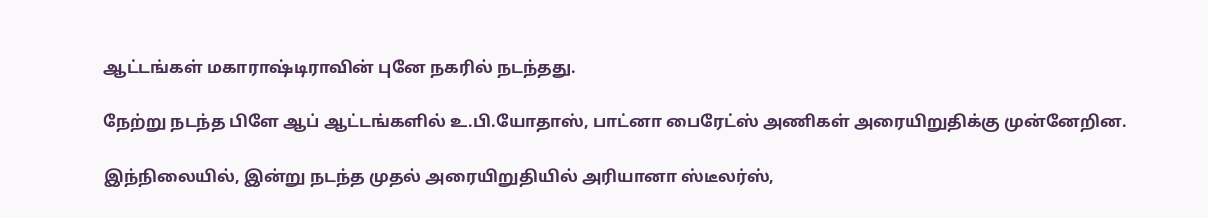ஆட்டங்கள் மகாராஷ்டிராவின் புனே நகரில் நடந்தது.

நேற்று நடந்த பிளே ஆப் ஆட்டங்களில் உ.பி.யோதாஸ், பாட்னா பைரேட்ஸ் அணிகள் அரையிறுதிக்கு முன்னேறின.

இந்நிலையில், இன்று நடந்த முதல் அரையிறுதியில் அரியானா ஸ்டீலர்ஸ்,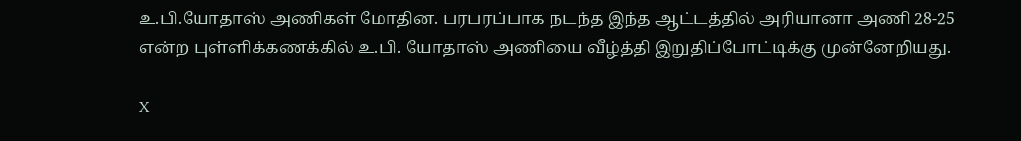உ.பி.யோதாஸ் அணிகள் மோதின. பரபரப்பாக நடந்த இந்த ஆட்டத்தில் அரியானா அணி 28-25 என்ற புள்ளிக்கணக்கில் உ.பி. யோதாஸ் அணியை வீழ்த்தி இறுதிப்போட்டிக்கு முன்னேறியது.

X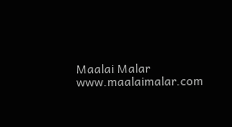Maalai Malar
www.maalaimalar.com